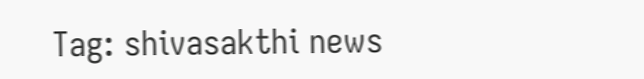Tag: shivasakthi news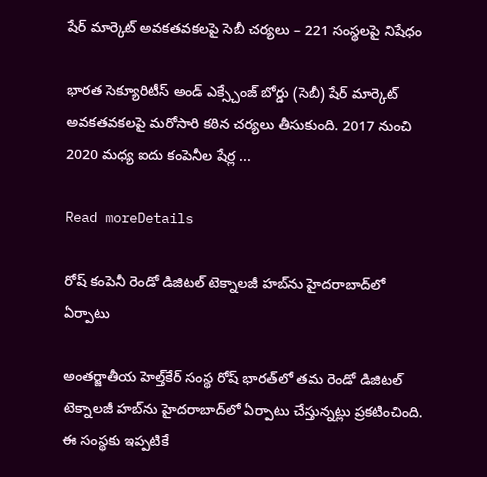షేర్ మార్కెట్ అవకతవకలపై సెబీ చర్యలు – 221 సంస్థలపై నిషేధం

భారత సెక్యూరిటీస్ అండ్ ఎక్స్చేంజ్ బోర్డు (సెబీ) షేర్ మార్కెట్ అవకతవకలపై మరోసారి కఠిన చర్యలు తీసుకుంది. 2017 నుంచి 2020 మధ్య ఐదు కంపెనీల షేర్ల ...

Read moreDetails

రోష్ కంపెనీ రెండో డిజిటల్ టెక్నాలజీ హబ్‌ను హైదరాబాద్‌లో ఏర్పాటు

అంతర్జాతీయ హెల్త్‌కేర్ సంస్థ రోష్ భారత్‌లో తమ రెండో డిజిటల్ టెక్నాలజీ హబ్‌ను హైదరాబాద్‌లో ఏర్పాటు చేస్తున్నట్లు ప్రకటించింది. ఈ సంస్థకు ఇప్పటికే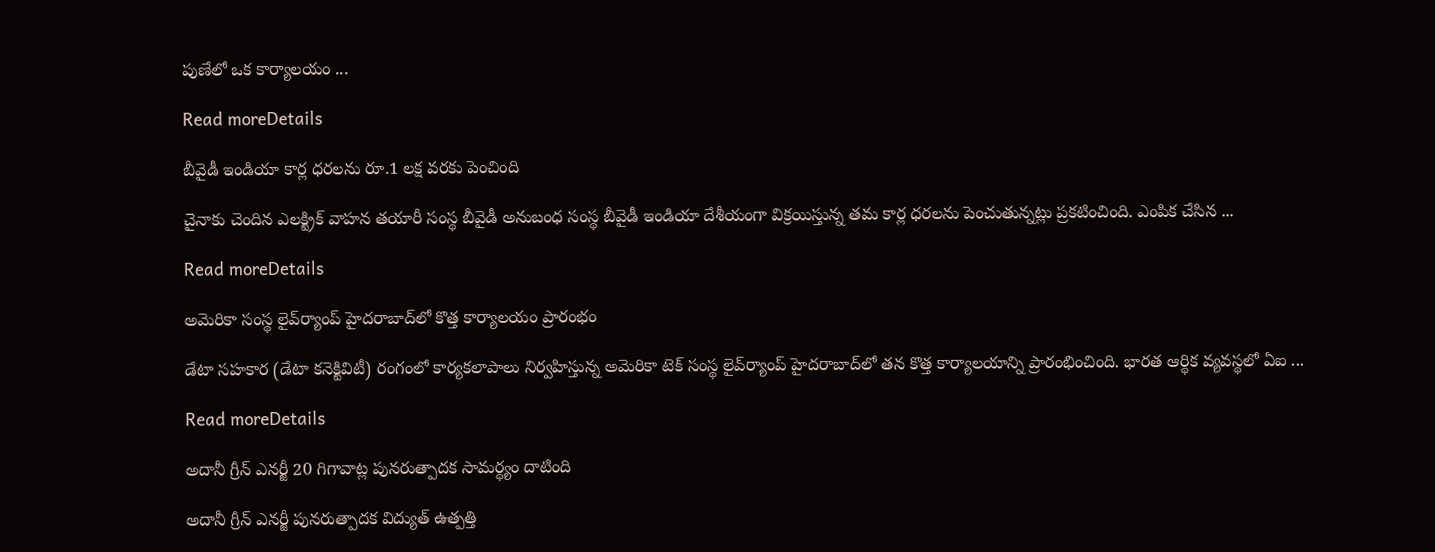పుణేలో ఒక కార్యాలయం ...

Read moreDetails

బీవైడీ ఇండియా కార్ల ధరలను రూ.1 లక్ష వరకు పెంచింది

చైనాకు చెందిన ఎలక్ట్రిక్ వాహన తయారీ సంస్థ బీవైడీ అనుబంధ సంస్థ బీవైడీ ఇండియా దేశీయంగా విక్రయిస్తున్న తమ కార్ల ధరలను పెంచుతున్నట్లు ప్రకటించింది. ఎంపిక చేసిన ...

Read moreDetails

అమెరికా సంస్థ లైవ్‌ర్యాంప్ హైదరాబాద్‌లో కొత్త కార్యాలయం ప్రారంభం

డేటా సహకార (డేటా కనెక్టివిటీ) రంగంలో కార్యకలాపాలు నిర్వహిస్తున్న అమెరికా టెక్ సంస్థ లైవ్‌ర్యాంప్ హైదరాబాద్‌లో తన కొత్త కార్యాలయాన్ని ప్రారంభించింది. భారత ఆర్థిక వ్యవస్థలో ఏఐ ...

Read moreDetails

అదానీ గ్రీన్ ఎనర్జీ 20 గిగావాట్ల పునరుత్పాదక సామర్థ్యం దాటింది

అదానీ గ్రీన్ ఎనర్జీ పునరుత్పాదక విద్యుత్ ఉత్పత్తి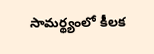సామర్థ్యంలో కీలక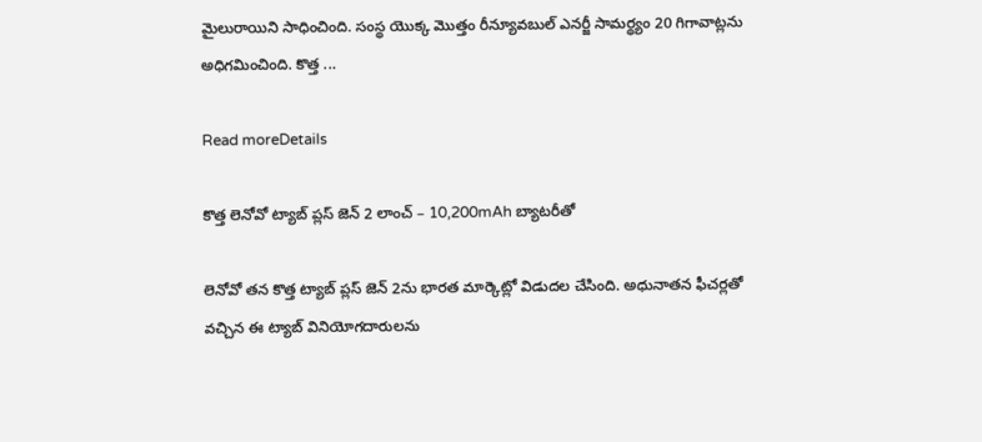మైలురాయిని సాధించింది. సంస్థ యొక్క మొత్తం రీన్యూవబుల్ ఎనర్జీ సామర్థ్యం 20 గిగావాట్లను అధిగమించింది. కొత్త ...

Read moreDetails

కొత్త లెనోవో ట్యాబ్ ప్లస్ జెన్ 2 లాంచ్ – 10,200mAh బ్యాటరీతో

లెనోవో తన కొత్త ట్యాబ్ ప్లస్ జెన్ 2ను భారత మార్కెట్లో విడుదల చేసింది. అధునాతన ఫీచర్లతో వచ్చిన ఈ ట్యాబ్ వినియోగదారులను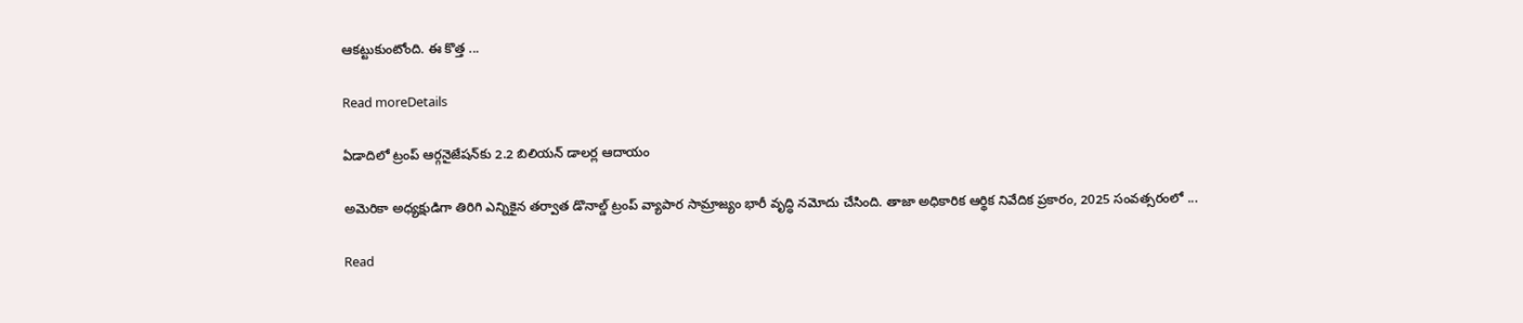ఆకట్టుకుంటోంది. ఈ కొత్త ...

Read moreDetails

ఏడాదిలో ట్రంప్ ఆర్గనైజేషన్‌కు 2.2 బిలియన్ డాలర్ల ఆదాయం

అమెరికా అధ్యక్షుడిగా తిరిగి ఎన్నికైన తర్వాత డొనాల్డ్ ట్రంప్ వ్యాపార సామ్రాజ్యం భారీ వృద్ధి నమోదు చేసింది. తాజా అధికారిక ఆర్థిక నివేదిక ప్రకారం, 2025 సంవత్సరంలో ...

Read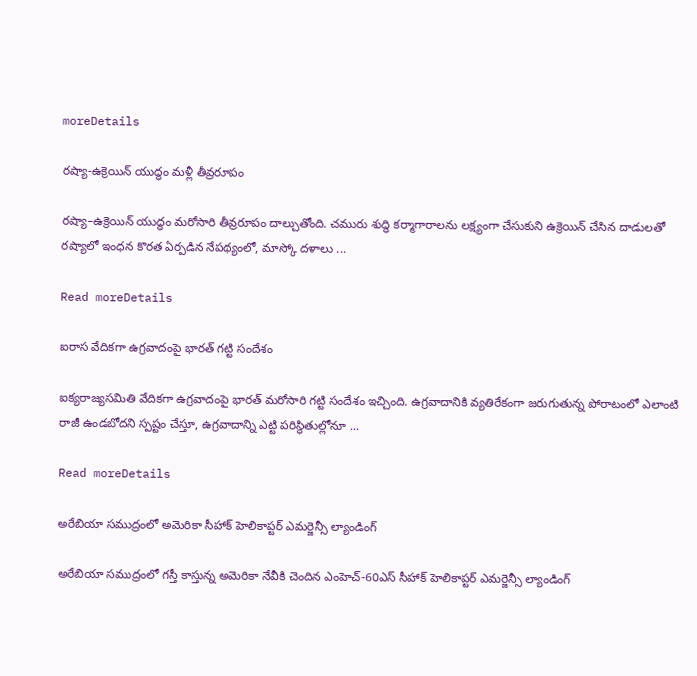moreDetails

రష్యా-ఉక్రెయిన్ యుద్ధం మళ్లీ తీవ్రరూపం

రష్యా–ఉక్రెయిన్ యుద్ధం మరోసారి తీవ్రరూపం దాల్చుతోంది. చమురు శుద్ధి కర్మాగారాలను లక్ష్యంగా చేసుకుని ఉక్రెయిన్ చేసిన దాడులతో రష్యాలో ఇంధన కొరత ఏర్పడిన నేపథ్యంలో, మాస్కో దళాలు ...

Read moreDetails

ఐరాస వేదికగా ఉగ్రవాదంపై భారత్ గట్టి సందేశం

ఐక్యరాజ్యసమితి వేదికగా ఉగ్రవాదంపై భారత్ మరోసారి గట్టి సందేశం ఇచ్చింది. ఉగ్రవాదానికి వ్యతిరేకంగా జరుగుతున్న పోరాటంలో ఎలాంటి రాజీ ఉండబోదని స్పష్టం చేస్తూ, ఉగ్రవాదాన్ని ఎట్టి పరిస్థితుల్లోనూ ...

Read moreDetails

అరేబియా సముద్రంలో అమెరికా సీహాక్ హెలికాప్టర్ ఎమర్జెన్సీ ల్యాండింగ్

అరేబియా సముద్రంలో గస్తీ కాస్తున్న అమెరికా నేవీకి చెందిన ఎంహెచ్-60ఎస్ సీహాక్ హెలికాప్టర్ ఎమర్జెన్సీ ల్యాండింగ్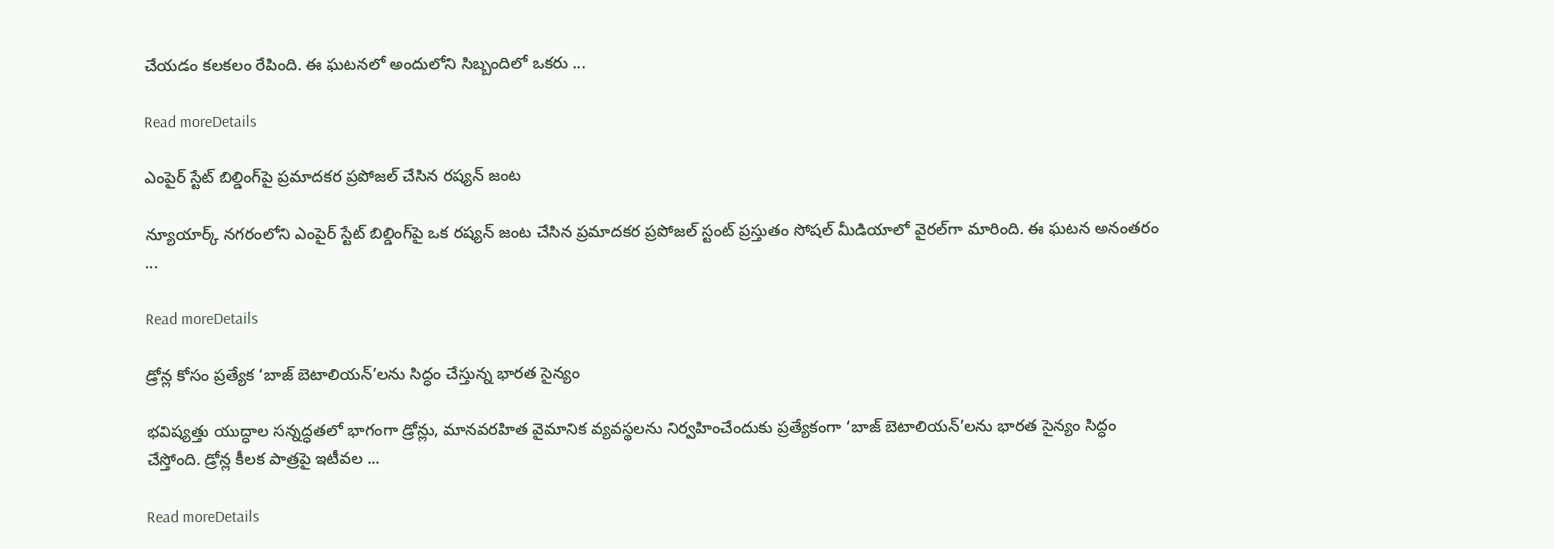చేయడం కలకలం రేపింది. ఈ ఘటనలో అందులోని సిబ్బందిలో ఒకరు ...

Read moreDetails

ఎంపైర్ స్టేట్ బిల్డింగ్‌పై ప్రమాదకర ప్రపోజల్ చేసిన రష్యన్ జంట

న్యూయార్క్ నగరంలోని ఎంపైర్ స్టేట్ బిల్డింగ్‌పై ఒక రష్యన్ జంట చేసిన ప్రమాదకర ప్రపోజల్ స్టంట్ ప్రస్తుతం సోషల్ మీడియాలో వైరల్‌గా మారింది. ఈ ఘటన అనంతరం ...

Read moreDetails

డ్రోన్ల కోసం ప్రత్యేక ‘బాజ్ బెటాలియన్’లను సిద్ధం చేస్తున్న భారత సైన్యం

భవిష్యత్తు యుద్ధాల సన్నద్ధతలో భాగంగా డ్రోన్లు, మానవరహిత వైమానిక వ్యవస్థలను నిర్వహించేందుకు ప్రత్యేకంగా ‘బాజ్ బెటాలియన్’లను భారత సైన్యం సిద్ధం చేస్తోంది. డ్రోన్ల కీలక పాత్రపై ఇటీవల ...

Read moreDetails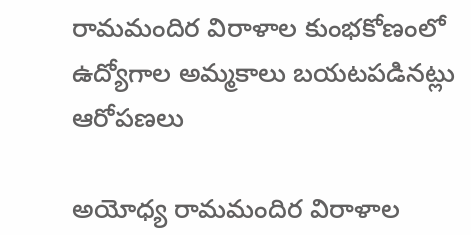రామమందిర విరాళాల కుంభకోణంలో ఉద్యోగాల అమ్మకాలు బయటపడినట్లు ఆరోపణలు

అయోధ్య రామమందిర విరాళాల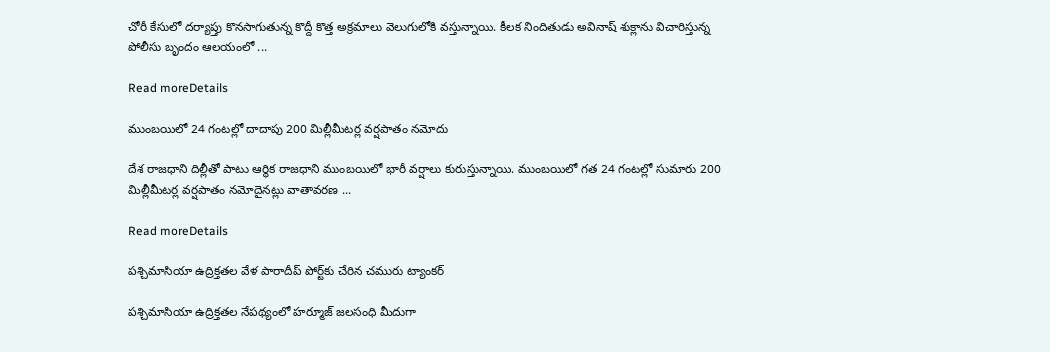చోరీ కేసులో దర్యాప్తు కొనసాగుతున్న కొద్దీ కొత్త అక్రమాలు వెలుగులోకి వస్తున్నాయి. కీలక నిందితుడు అవినాష్ శుక్లాను విచారిస్తున్న పోలీసు బృందం ఆలయంలో ...

Read moreDetails

ముంబయిలో 24 గంటల్లో దాదాపు 200 మిల్లీమీటర్ల వర్షపాతం నమోదు

దేశ రాజధాని దిల్లీతో పాటు ఆర్థిక రాజధాని ముంబయిలో భారీ వర్షాలు కురుస్తున్నాయి. ముంబయిలో గత 24 గంటల్లో సుమారు 200 మిల్లీమీటర్ల వర్షపాతం నమోదైనట్లు వాతావరణ ...

Read moreDetails

పశ్చిమాసియా ఉద్రిక్తతల వేళ పారాదీప్ పోర్ట్‌కు చేరిన చమురు ట్యాంకర్

పశ్చిమాసియా ఉద్రిక్తతల నేపథ్యంలో హర్మూజ్ జలసంధి మీదుగా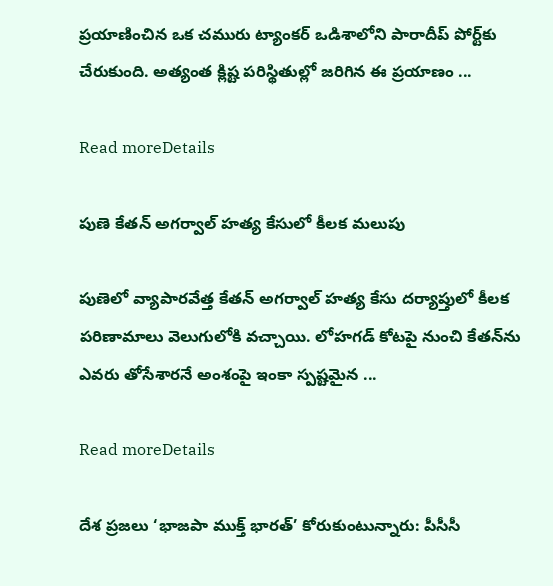ప్రయాణించిన ఒక చమురు ట్యాంకర్ ఒడిశాలోని పారాదీప్ పోర్ట్‌కు చేరుకుంది. అత్యంత క్లిష్ట పరిస్థితుల్లో జరిగిన ఈ ప్రయాణం ...

Read moreDetails

పుణె కేతన్ అగర్వాల్ హత్య కేసులో కీలక మలుపు

పుణెలో వ్యాపారవేత్త కేతన్ అగర్వాల్ హత్య కేసు దర్యాప్తులో కీలక పరిణామాలు వెలుగులోకి వచ్చాయి. లోహగడ్ కోటపై నుంచి కేతన్‌ను ఎవరు తోసేశారనే అంశంపై ఇంకా స్పష్టమైన ...

Read moreDetails

దేశ ప్రజలు ‘భాజపా ముక్త్ భారత్’ కోరుకుంటున్నారు: పీసీసీ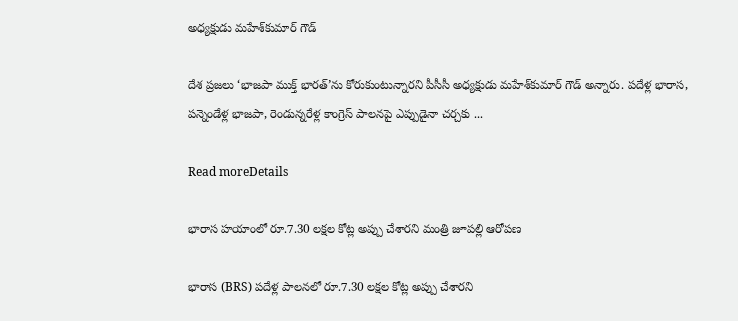అధ్యక్షుడు మహేశ్‌కుమార్ గౌడ్

దేశ ప్రజలు ‘భాజపా ముక్త్ భారత్’ను కోరుకుంటున్నారని పీసీసీ అధ్యక్షుడు మహేశ్‌కుమార్ గౌడ్ అన్నారు. పదేళ్ల భారాస, పన్నెండేళ్ల భాజపా, రెండున్నరేళ్ల కాంగ్రెస్ పాలనపై ఎప్పుడైనా చర్చకు ...

Read moreDetails

భారాస హయాంలో రూ.7.30 లక్షల కోట్ల అప్పు చేశారని మంత్రి జూపల్లి ఆరోపణ

భారాస (BRS) పదేళ్ల పాలనలో రూ.7.30 లక్షల కోట్ల అప్పు చేశారని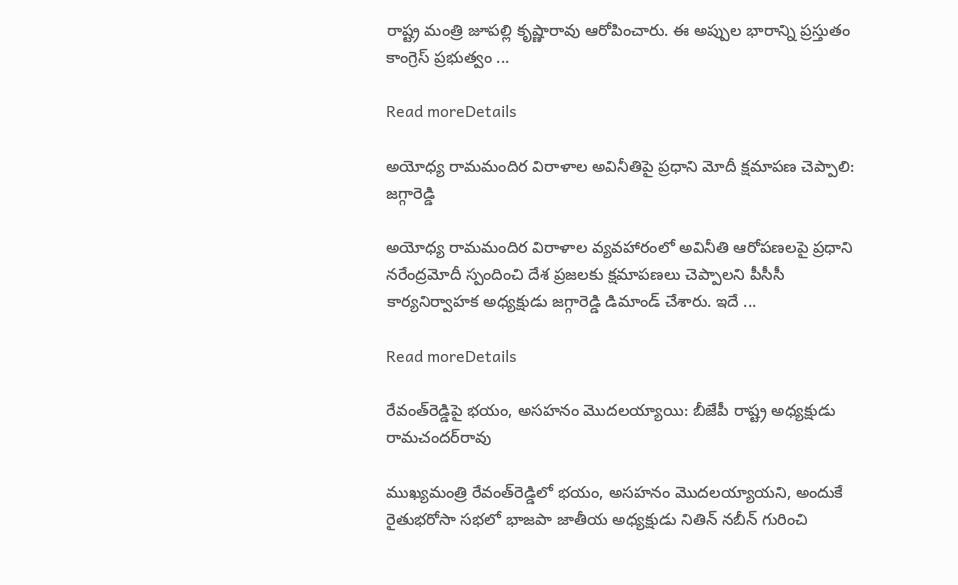రాష్ట్ర మంత్రి జూపల్లి కృష్ణారావు ఆరోపించారు. ఈ అప్పుల భారాన్ని ప్రస్తుతం కాంగ్రెస్ ప్రభుత్వం ...

Read moreDetails

అయోధ్య రామమందిర విరాళాల అవినీతిపై ప్రధాని మోదీ క్షమాపణ చెప్పాలి: జగ్గారెడ్డి

అయోధ్య రామమందిర విరాళాల వ్యవహారంలో అవినీతి ఆరోపణలపై ప్రధాని నరేంద్రమోదీ స్పందించి దేశ ప్రజలకు క్షమాపణలు చెప్పాలని పీసీసీ కార్యనిర్వాహక అధ్యక్షుడు జగ్గారెడ్డి డిమాండ్ చేశారు. ఇదే ...

Read moreDetails

రేవంత్‌రెడ్డిపై భయం, అసహనం మొదలయ్యాయి: బీజేపీ రాష్ట్ర అధ్యక్షుడు రామచందర్‌రావు

ముఖ్యమంత్రి రేవంత్‌రెడ్డిలో భయం, అసహనం మొదలయ్యాయని, అందుకే రైతుభరోసా సభలో భాజపా జాతీయ అధ్యక్షుడు నితిన్‌ నబీన్‌ గురించి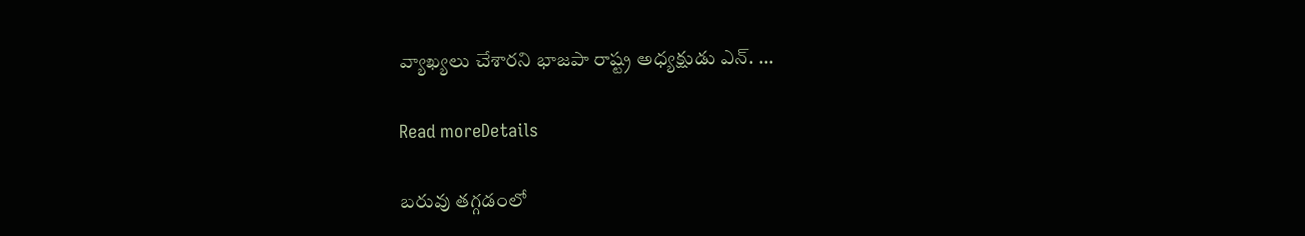వ్యాఖ్యలు చేశారని భాజపా రాష్ట్ర అధ్యక్షుడు ఎన్‌. ...

Read moreDetails

బరువు తగ్గడంలో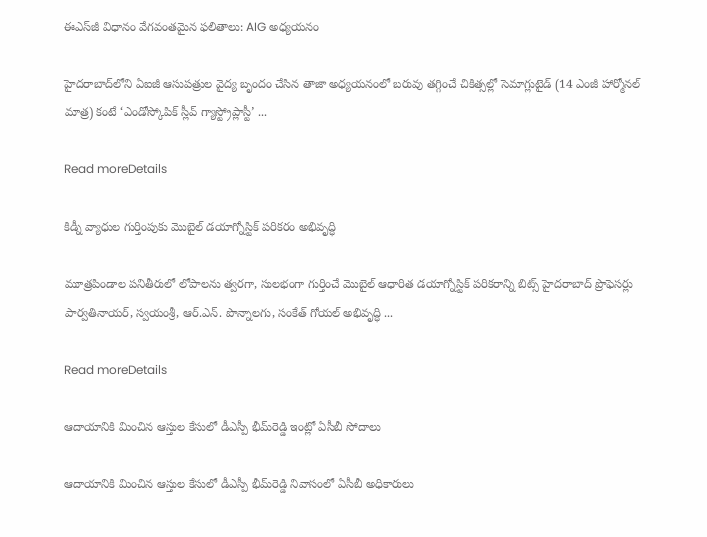ఈఎస్‌జీ విధానం వేగవంతమైన ఫలితాలు: AIG అధ్యయనం

హైదరాబాద్‌లోని ఏఐజీ ఆసుపత్రుల వైద్య బృందం చేసిన తాజా అధ్యయనంలో బరువు తగ్గించే చికిత్సల్లో సెమాగ్లుటైడ్‌ (14 ఎంజీ హార్మోనల్‌ మాత్ర) కంటే ‘ఎండోస్కోపిక్‌ స్లీవ్‌ గ్యాస్ట్రోప్లాస్టీ’ ...

Read moreDetails

కిడ్నీ వ్యాధుల గుర్తింపుకు మొబైల్ డయాగ్నోస్టిక్ పరికరం అభివృద్ధి

మూత్రపిండాల పనితీరులో లోపాలను త్వరగా, సులభంగా గుర్తించే మొబైల్ ఆధారిత డయాగ్నోస్టిక్ పరికరాన్ని బిట్స్ హైదరాబాద్ ప్రొఫెసర్లు పార్వతినాయర్, స్వయంశ్రీ, ఆర్‌.ఎన్‌. పొన్నాలగు, సంకేత్ గోయల్ అభివృద్ధి ...

Read moreDetails

ఆదాయానికి మించిన ఆస్తుల కేసులో డీఎస్పీ భీమ్‌రెడ్డి ఇంట్లో ఏసీబీ సోదాలు

ఆదాయానికి మించిన ఆస్తుల కేసులో డీఎస్పీ భీమ్‌రెడ్డి నివాసంలో ఏసీబీ అధికారులు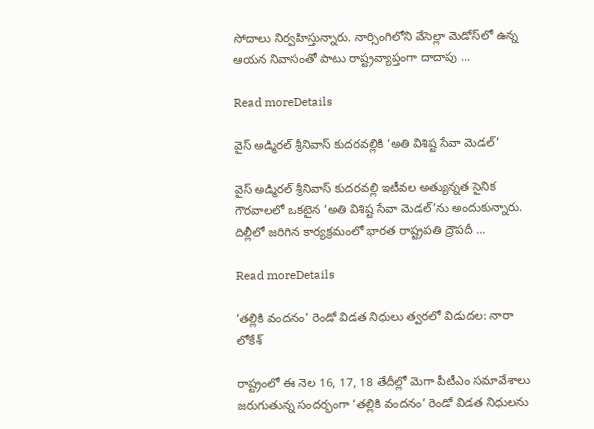సోదాలు నిర్వహిస్తున్నారు. నార్సింగిలోని వేసెల్లా మెడోస్‌లో ఉన్న ఆయన నివాసంతో పాటు రాష్ట్రవ్యాప్తంగా దాదాపు ...

Read moreDetails

వైస్‌ అడ్మిరల్‌ శ్రీనివాస్‌ కుదరవల్లికి ‘అతి విశిష్ట సేవా మెడల్’

వైస్‌ అడ్మిరల్‌ శ్రీనివాస్‌ కుదరవల్లి ఇటీవల అత్యున్నత సైనిక గౌరవాలలో ఒకటైన ‘అతి విశిష్ట సేవా మెడల్‌’ను అందుకున్నారు. దిల్లీలో జరిగిన కార్యక్రమంలో భారత రాష్ట్రపతి ద్రౌపదీ ...

Read moreDetails

‘తల్లికి వందనం’ రెండో విడత నిధులు త్వరలో విడుదల: నారా లోకేశ్

రాష్ట్రంలో ఈ నెల 16, 17, 18 తేదీల్లో మెగా పీటీఎం సమావేశాలు జరుగుతున్న సందర్భంగా ‘తల్లికి వందనం’ రెండో విడత నిధులను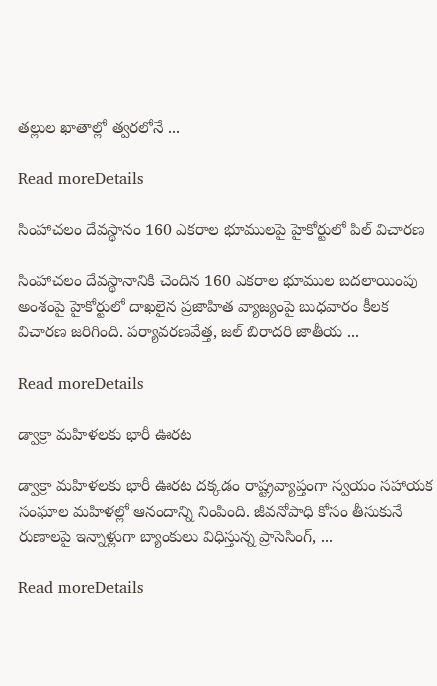తల్లుల ఖాతాల్లో త్వరలోనే ...

Read moreDetails

సింహాచలం దేవస్థానం 160 ఎకరాల భూములపై హైకోర్టులో పిల్ విచారణ

సింహాచలం దేవస్థానానికి చెందిన 160 ఎకరాల భూముల బదలాయింపు అంశంపై హైకోర్టులో దాఖలైన ప్రజాహిత వ్యాజ్యంపై బుధవారం కీలక విచారణ జరిగింది. పర్యావరణవేత్త, జల్‌ బిరాదరి జాతీయ ...

Read moreDetails

డ్వాక్రా మహిళలకు భారీ ఊరట

డ్వాక్రా మహిళలకు భారీ ఊరట దక్కడం రాష్ట్రవ్యాప్తంగా స్వయం సహాయక సంఘాల మహిళల్లో ఆనందాన్ని నింపింది. జీవనోపాధి కోసం తీసుకునే రుణాలపై ఇన్నాళ్లుగా బ్యాంకులు విధిస్తున్న ప్రాసెసింగ్, ...

Read moreDetails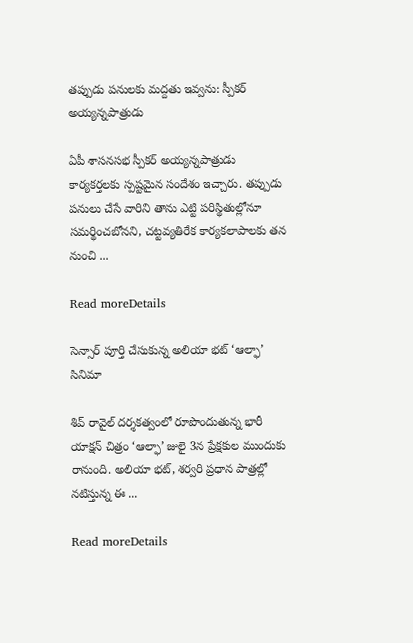తప్పుడు పనులకు మద్దతు ఇవ్వను: స్పీకర్ అయ్యన్నపాత్రుడు

ఏపీ శాసనసభ స్పీకర్ అయ్యన్నపాత్రుడు కార్యకర్తలకు స్పష్టమైన సందేశం ఇచ్చారు. తప్పుడు పనులు చేసే వారిని తాను ఎట్టి పరిస్థితుల్లోనూ సమర్థించబోనని, చట్టవ్యతిరేక కార్యకలాపాలకు తన నుంచి ...

Read moreDetails

సెన్సార్ పూర్తి చేసుకున్న అలియా భట్ ‘ఆల్ఫా’ సినిమా

శివ్‌ రావైల్ దర్శకత్వంలో రూపొందుతున్న భారీ యాక్షన్‌ చిత్రం ‘ఆల్ఫా’ జులై 3న ప్రేక్షకుల ముందుకు రానుంది. అలియా భట్, శర్వరి ప్రధాన పాత్రల్లో నటిస్తున్న ఈ ...

Read moreDetails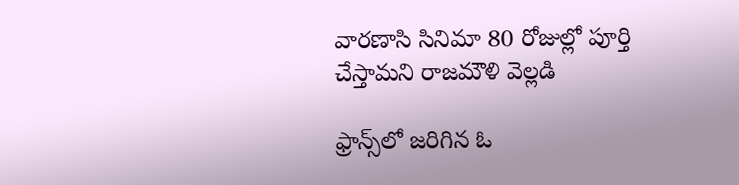వారణాసి సినిమా 80 రోజుల్లో పూర్తి చేస్తామని రాజమౌళి వెల్లడి

ఫ్రాన్స్‌లో జరిగిన ఓ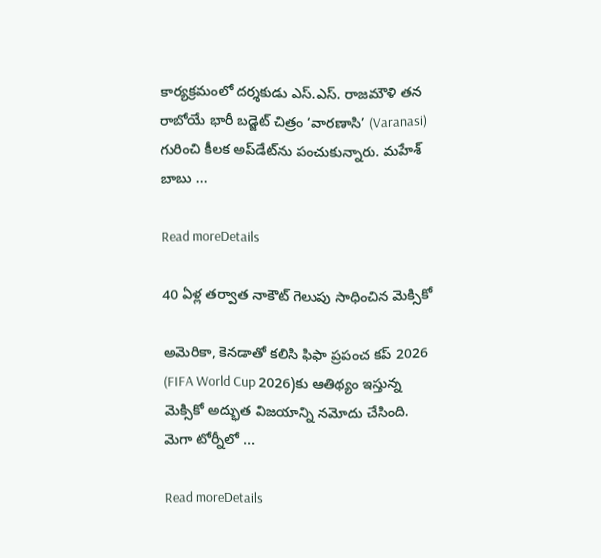కార్యక్రమంలో దర్శకుడు ఎస్‌.ఎస్‌. రాజమౌళి తన రాబోయే భారీ బడ్జెట్ చిత్రం ‘వారణాసి’ (Varanasi) గురించి కీలక అప్‌డేట్‌ను పంచుకున్నారు. మహేశ్‌ బాబు ...

Read moreDetails

40 ఏళ్ల తర్వాత నాకౌట్‌ గెలుపు సాధించిన మెక్సికో

అమెరికా, కెనడాతో కలిసి ఫిఫా ప్రపంచ కప్‌ 2026 (FIFA World Cup 2026)కు ఆతిథ్యం ఇస్తున్న మెక్సికో అద్భుత విజయాన్ని నమోదు చేసింది. మెగా టోర్నీలో ...

Read moreDetails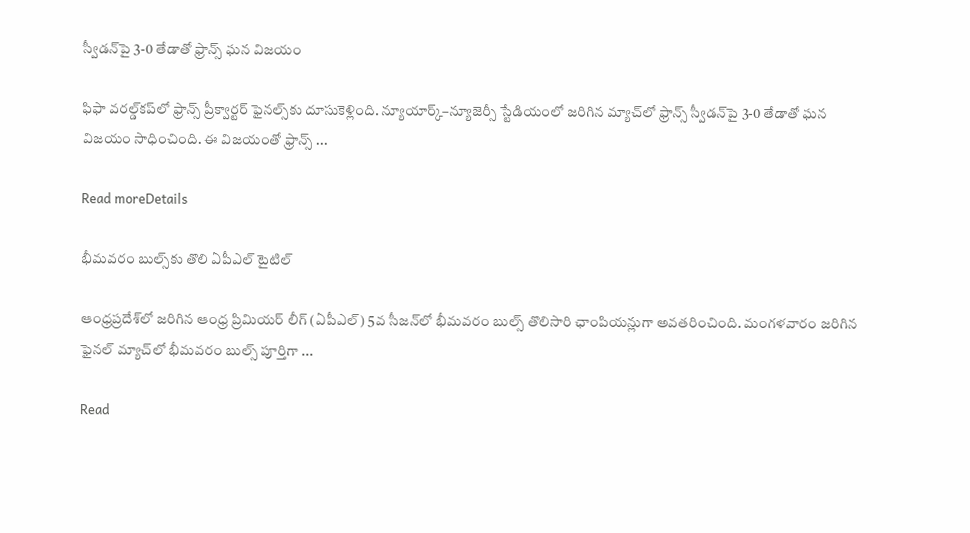స్వీడన్‌పై 3-0 తేడాతో ఫ్రాన్స్‌ ఘన విజయం

ఫిఫా వరల్డ్‌కప్‌లో ఫ్రాన్స్‌ ప్రీక్వార్టర్‌ ఫైనల్స్‌కు దూసుకెళ్లింది. న్యూయార్క్‌–న్యూజెర్సీ స్టేడియంలో జరిగిన మ్యాచ్‌లో ఫ్రాన్స్‌ స్వీడన్‌పై 3-0 తేడాతో ఘన విజయం సాధించింది. ఈ విజయంతో ఫ్రాన్స్‌ ...

Read moreDetails

భీమవరం బుల్స్‌కు తొలి ఏపీఎల్ టైటిల్‌

ఆంధ్రప్రదేశ్‌లో జరిగిన ఆంధ్ర ప్రిమియర్‌ లీగ్‌ (ఏపీఎల్‌) 5వ సీజన్‌లో భీమవరం బుల్స్‌ తొలిసారి ఛాంపియన్లుగా అవతరించింది. మంగళవారం జరిగిన ఫైనల్‌ మ్యాచ్‌లో భీమవరం బుల్స్‌ పూర్తిగా ...

Read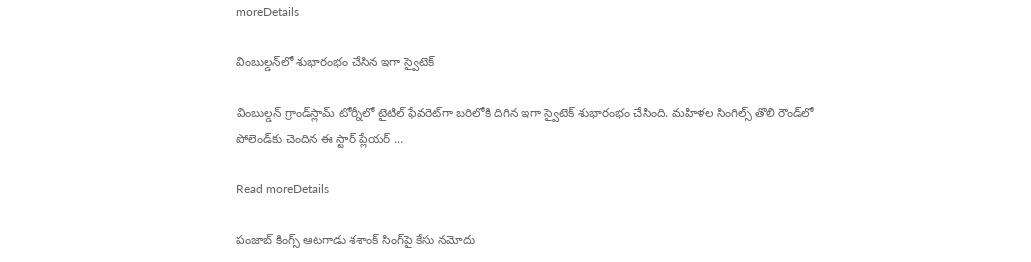moreDetails

వింబుల్డన్‌లో శుభారంభం చేసిన ఇగా స్వైటెక్‌

వింబుల్డన్‌ గ్రాండ్‌స్లామ్‌ టోర్నీలో టైటిల్‌ ఫేవరెట్‌గా బరిలోకి దిగిన ఇగా స్వైటెక్‌ శుభారంభం చేసింది. మహిళల సింగిల్స్‌ తొలి రౌండ్‌లో పోలెండ్‌కు చెందిన ఈ స్టార్‌ ప్లేయర్‌ ...

Read moreDetails

పంజాబ్ కింగ్స్ ఆటగాడు శశాంక్ సింగ్‌పై కేసు నమోదు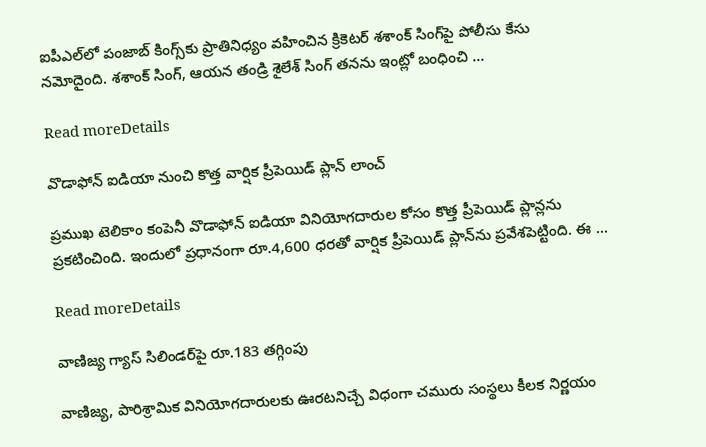ఐపీఎల్‌లో పంజాబ్‌ కింగ్స్‌కు ప్రాతినిధ్యం వహించిన క్రికెటర్‌ శశాంక్‌ సింగ్‌పై పోలీసు కేసు నమోదైంది. శశాంక్‌ సింగ్‌, ఆయన తండ్రి శైలేశ్‌ సింగ్‌ తనను ఇంట్లో బంధించి ...

Read moreDetails

వొడాఫోన్ ఐడియా నుంచి కొత్త వార్షిక ప్రీపెయిడ్ ప్లాన్ లాంచ్

ప్రముఖ టెలికాం కంపెనీ వొడాఫోన్ ఐడియా వినియోగదారుల కోసం కొత్త ప్రీపెయిడ్ ప్లాన్లను ప్రకటించింది. ఇందులో ప్రధానంగా రూ.4,600 ధరతో వార్షిక ప్రీపెయిడ్ ప్లాన్‌ను ప్రవేశపెట్టింది. ఈ ...

Read moreDetails

వాణిజ్య గ్యాస్ సిలిండర్‌పై రూ.183 తగ్గింపు

వాణిజ్య, పారిశ్రామిక వినియోగదారులకు ఊరటనిచ్చే విధంగా చమురు సంస్థలు కీలక నిర్ణయం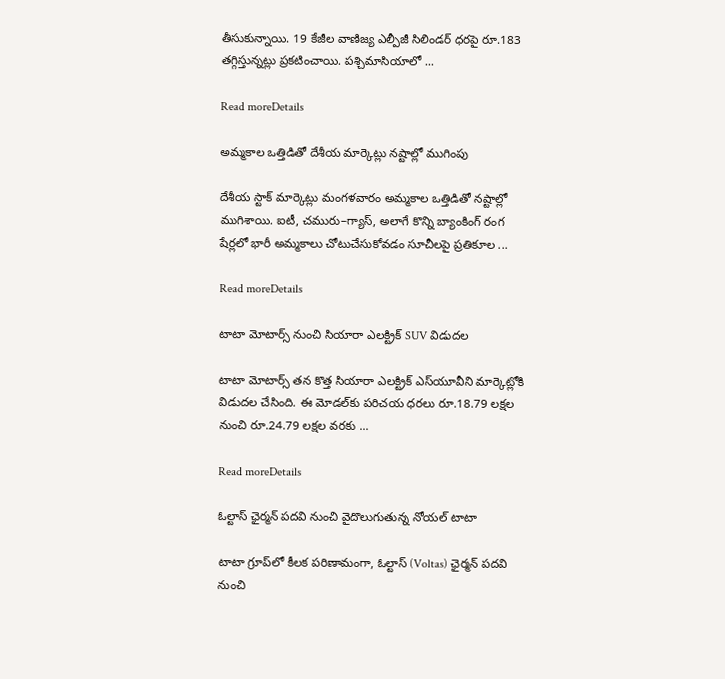తీసుకున్నాయి. 19 కేజీల వాణిజ్య ఎల్పీజీ సిలిండర్ ధరపై రూ.183 తగ్గిస్తున్నట్లు ప్రకటించాయి. పశ్చిమాసియాలో ...

Read moreDetails

అమ్మకాల ఒత్తిడితో దేశీయ మార్కెట్లు నష్టాల్లో ముగింపు

దేశీయ స్టాక్‌ మార్కెట్లు మంగళవారం అమ్మకాల ఒత్తిడితో నష్టాల్లో ముగిశాయి. ఐటీ, చమురు–గ్యాస్‌, అలాగే కొన్ని బ్యాంకింగ్‌ రంగ షేర్లలో భారీ అమ్మకాలు చోటుచేసుకోవడం సూచీలపై ప్రతికూల ...

Read moreDetails

టాటా మోటార్స్‌ నుంచి సియారా ఎలక్ట్రిక్‌ SUV విడుదల

టాటా మోటార్స్‌ తన కొత్త సియారా ఎలక్ట్రిక్‌ ఎస్‌యూవీని మార్కెట్లోకి విడుదల చేసింది. ఈ మోడల్‌కు పరిచయ ధరలు రూ.18.79 లక్షల నుంచి రూ.24.79 లక్షల వరకు ...

Read moreDetails

ఓల్టాస్‌ ఛైర్మన్‌ పదవి నుంచి వైదొలుగుతున్న నోయల్‌ టాటా

టాటా గ్రూప్‌లో కీలక పరిణామంగా, ఓల్టాస్‌ (Voltas) ఛైర్మన్‌ పదవి నుంచి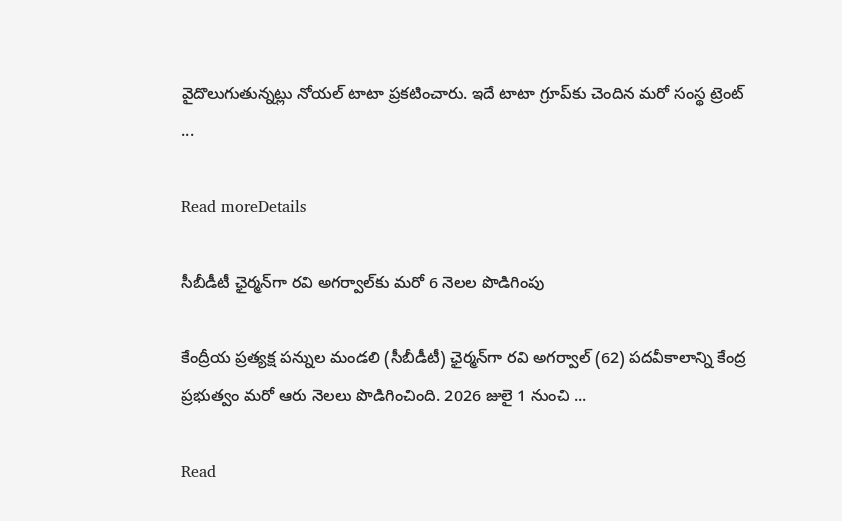వైదొలుగుతున్నట్లు నోయల్‌ టాటా ప్రకటించారు. ఇదే టాటా గ్రూప్‌కు చెందిన మరో సంస్థ ట్రెంట్‌ ...

Read moreDetails

సీబీడీటీ ఛైర్మన్‌గా రవి అగర్వాల్‌కు మరో 6 నెలల పొడిగింపు

కేంద్రీయ ప్రత్యక్ష పన్నుల మండలి (సీబీడీటీ) ఛైర్మన్‌గా రవి అగర్వాల్‌ (62) పదవీకాలాన్ని కేంద్ర ప్రభుత్వం మరో ఆరు నెలలు పొడిగించింది. 2026 జులై 1 నుంచి ...

Read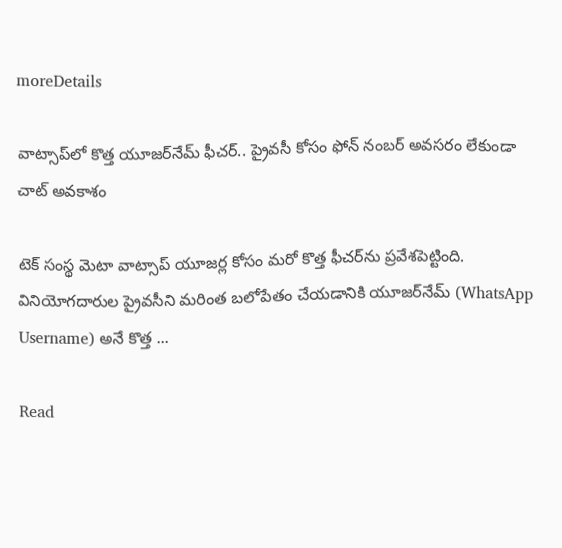moreDetails

వాట్సాప్‌లో కొత్త యూజర్‌నేమ్ ఫీచర్.. ప్రైవసీ కోసం ఫోన్ నంబర్ అవసరం లేకుండా చాట్ అవకాశం

టెక్ సంస్థ మెటా వాట్సాప్ యూజర్ల కోసం మరో కొత్త ఫీచర్‌ను ప్రవేశపెట్టింది. వినియోగదారుల ప్రైవసీని మరింత బలోపేతం చేయడానికి యూజర్‌నేమ్ (WhatsApp Username) అనే కొత్త ...

Read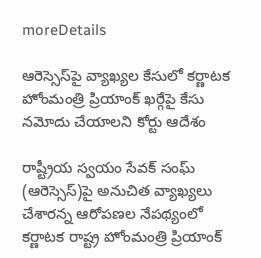moreDetails

ఆరెస్సెస్‌పై వ్యాఖ్యల కేసులో కర్ణాటక హోంమంత్రి ప్రియాంక్ ఖర్గేపై కేసు నమోదు చేయాలని కోర్టు ఆదేశం

రాష్ట్రీయ స్వయం సేవక్ సంఘ్ (ఆరెస్సెస్)పై అనుచిత వ్యాఖ్యలు చేశారన్న ఆరోపణల నేపథ్యంలో కర్ణాటక రాష్ట్ర హోంమంత్రి ప్రియాంక్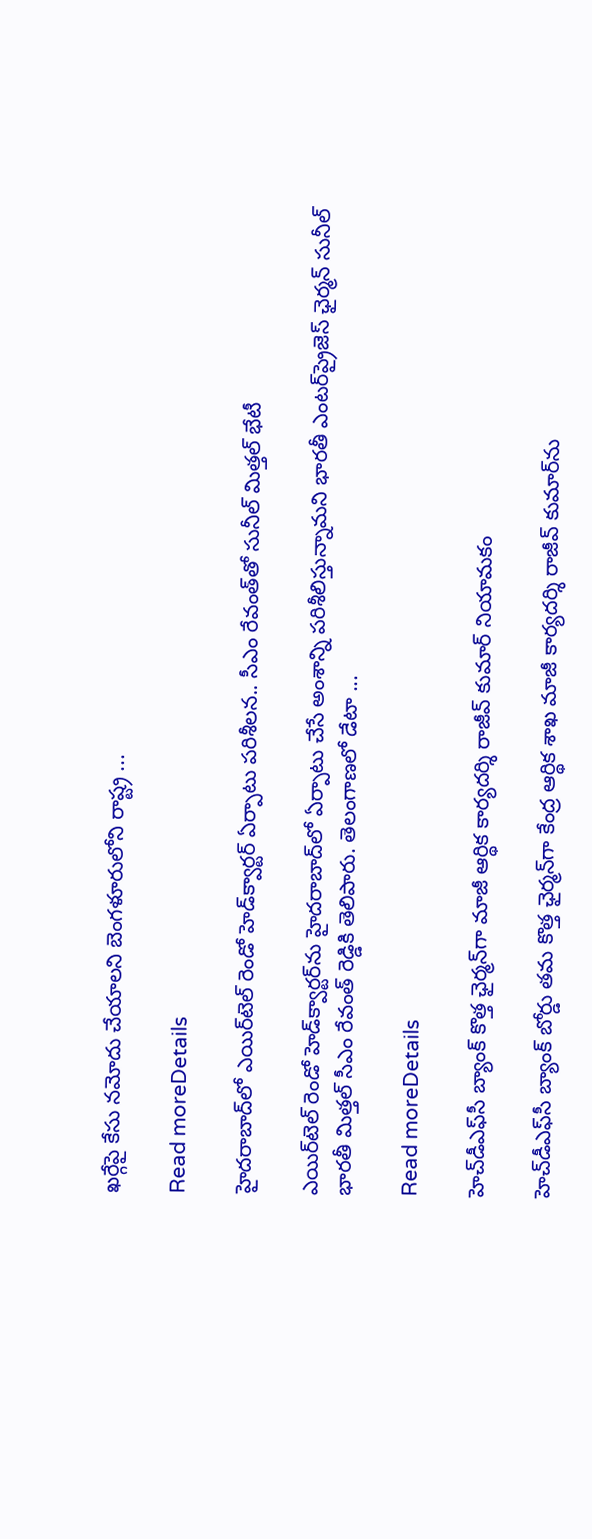ఖర్గేపై కేసు నమోదు చేయాలని బెంగళూరులోని రాష్ట్ర ...

Read moreDetails

హైదరాబాద్‌లో ఎయిర్‌టెల్ రెండో హెడ్‌క్వార్టర్ ఏర్పాటు పరిశీలన.. సీఎం రేవంత్‌తో సునీల్ మిత్తల్ భేటీ

ఎయిర్‌టెల్ రెండో హెడ్‌క్వార్టర్‌ను హైదరాబాద్‌లో ఏర్పాటు చేసే అంశాన్ని పరిశీలిస్తున్నామని భారతీ ఎంటర్‌ప్రైజెస్ ఛైర్మన్ సునీల్ భారతీ మిత్తల్ సీఎం రేవంత్ రెడ్డికి తెలిపారు. తెలంగాణలో డేటా ...

Read moreDetails

హెచ్‌డీఎఫ్‌సీ బ్యాంక్ కొత్త ఛైర్మన్‌గా మాజీ ఆర్థిక కార్యదర్శి రాజీవ్ కుమార్ నియామకం

హెచ్‌డీఎఫ్‌సీ బ్యాంక్ బోర్డు తమ కొత్త ఛైర్మన్‌గా కేంద్ర ఆర్థిక శాఖ మాజీ కార్యదర్శి రాజీవ్ కుమార్‌ను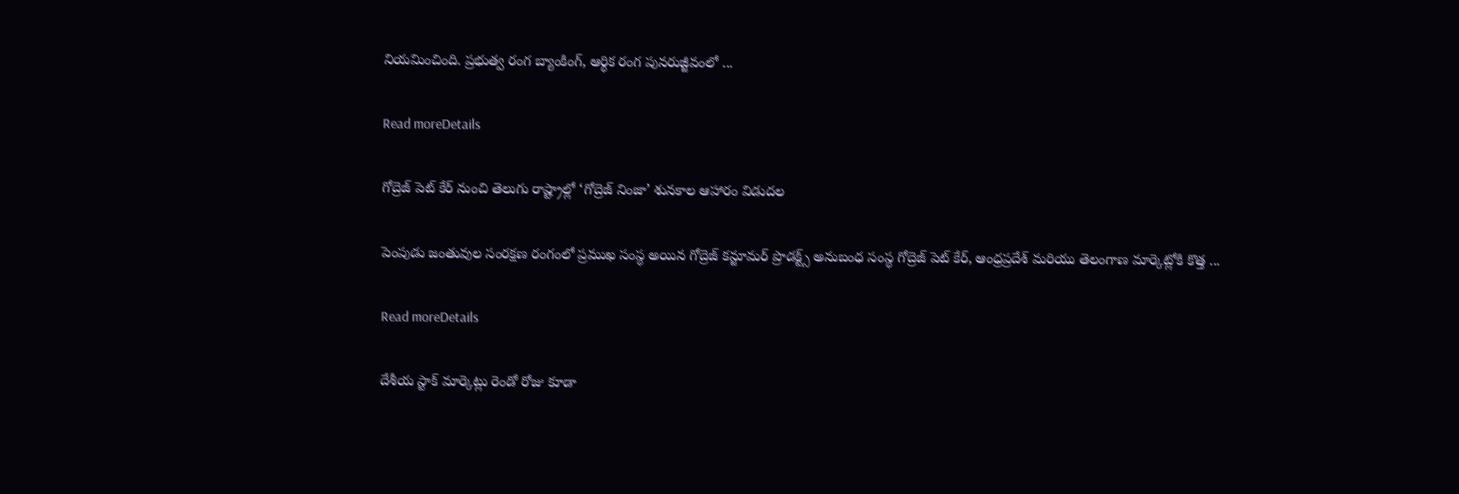నియమించింది. ప్రభుత్వ రంగ బ్యాంకింగ్, ఆర్థిక రంగ పునరుజ్జీవంలో ...

Read moreDetails

గోద్రెజ్ పెట్ కేర్ నుంచి తెలుగు రాష్ట్రాల్లో ‘గోద్రెజ్ నింజా’ శునకాల ఆహారం విడుదల

పెంపుడు జంతువుల సంరక్షణ రంగంలో ప్రముఖ సంస్థ అయిన గోద్రెజ్ కన్జూమర్ ప్రొడక్ట్స్ అనుబంధ సంస్థ గోద్రెజ్ పెట్ కేర్, ఆంధ్రప్రదేశ్ మరియు తెలంగాణ మార్కెట్లోకి కొత్త ...

Read moreDetails

దేశీయ స్టాక్‌ మార్కెట్లు రెండో రోజు కూడా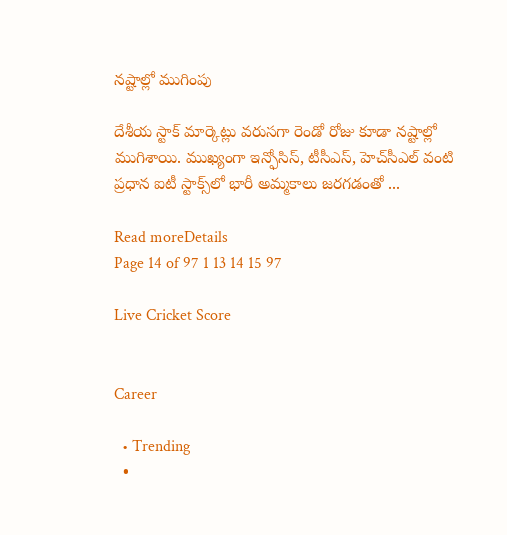నష్టాల్లో ముగింపు

దేశీయ స్టాక్ మార్కెట్లు వరుసగా రెండో రోజు కూడా నష్టాల్లో ముగిశాయి. ముఖ్యంగా ఇన్ఫోసిస్, టీసీఎస్, హెచ్‌సీఎల్ వంటి ప్రధాన ఐటీ స్టాక్స్‌లో భారీ అమ్మకాలు జరగడంతో ...

Read moreDetails
Page 14 of 97 1 13 14 15 97

Live Cricket Score


Career

  • Trending
  •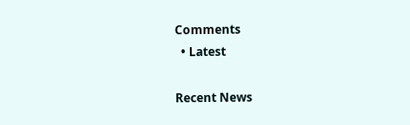Comments
  • Latest

Recent News